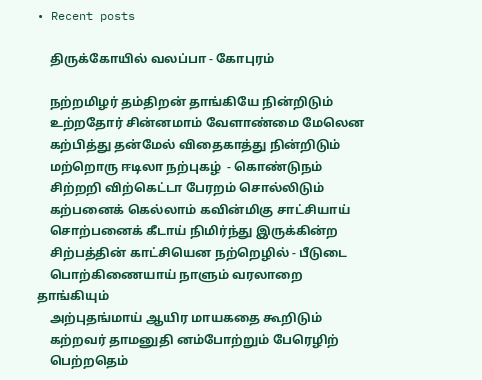• Recent posts

    திருக்கோயில் வலப்பா - கோபுரம்

    நற்றமிழர் தம்திறன் தாங்கியே நின்றிடும்
    உற்றதோர் சின்னமாம் வேளாண்மை மேலென
    கற்பித்து தன்மேல் விதைகாத்து நின்றிடும்
    மற்றொரு ஈடிலா நற்புகழ்  - கொண்டுநம்
    சிற்றறி விற்கெட்டா பேரறம் சொல்லிடும்
    கற்பனைக் கெல்லாம் கவின்மிகு சாட்சியாய்
    சொற்பனைக் கீடாய் நிமிர்ந்து இருக்கின்ற
    சிற்பத்தின் காட்சியென நற்றெழில் - பீடுடை
    பொற்கிணையாய் நாளும் வரலாறை தாங்கியும்
    அற்புதங்மாய் ஆயிர மாயகதை கூறிடும்
    கற்றவர் தாமனுதி னம்போற்றும் பேரெழிற்
    பெற்றதெம்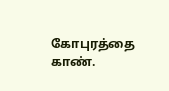கோபுரத்தை காண்.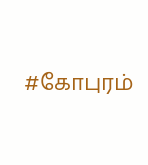#கோபுரம்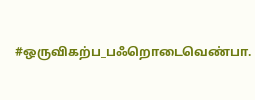#ஒருவிகற்ப_பஃறொடைவெண்பா.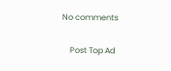No comments

    Post Top Ad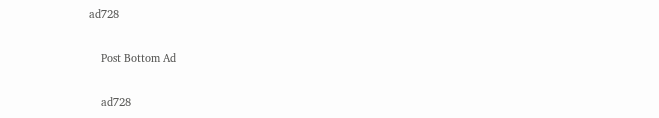ad728

    Post Bottom Ad

    ad728